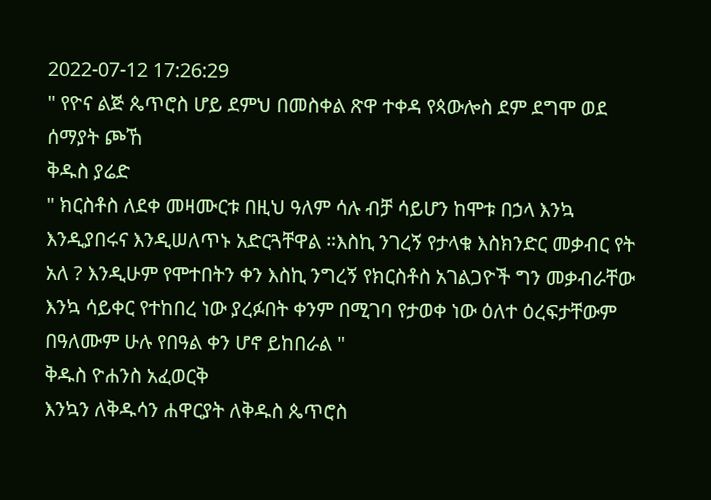2022-07-12 17:26:29
" የዮና ልጅ ጴጥሮስ ሆይ ደምህ በመስቀል ጽዋ ተቀዳ የጳውሎስ ደም ደግሞ ወደ ሰማያት ጮኸ
ቅዱስ ያሬድ
" ክርስቶስ ለደቀ መዛሙርቱ በዚህ ዓለም ሳሉ ብቻ ሳይሆን ከሞቱ በኃላ እንኳ እንዲያበሩና እንዲሠለጥኑ አድርጓቸዋል ።እስኪ ንገረኝ የታላቁ እስክንድር መቃብር የት አለ ? እንዲሁም የሞተበትን ቀን እስኪ ንግረኝ የክርስቶስ አገልጋዮች ግን መቃብራቸው እንኳ ሳይቀር የተከበረ ነው ያረፉበት ቀንም በሚገባ የታወቀ ነው ዕለተ ዕረፍታቸውም በዓለሙም ሁሉ የበዓል ቀን ሆኖ ይከበራል "
ቅዱስ ዮሐንስ አፈወርቅ
እንኳን ለቅዱሳን ሐዋርያት ለቅዱስ ጴጥሮስ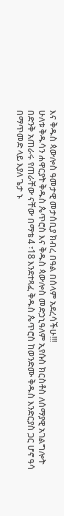እና ቅዱስ ጳውሎስ ዓመታዊ መታሰቢያ ክብረ በዓል በሰላም አደረሳችሁ!!!
ሁለቱ ቅዱሳን ሐዋርያት ቅዱስ ጴጥሮስ እና ቅዱስ ጳውሎስ መድኃኒዓለም ኢየሱስ ክርስቶስ ለሰማያዊ አገልግሎት በድንቅ አጠራሩ የጠራቸው ናቸው በማቴ 4 ፣18 እንደተጻፈ ቅዱስ ጴጥሮስ ከወንድሙ ቅዱስ እንድርያስ ጋር ሆኖ ዓሳ በማጥመድ ላይ እያለ ጌታ ኑ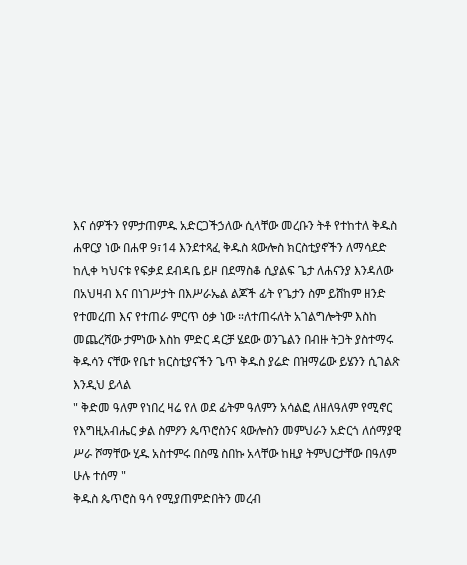እና ሰዎችን የምታጠምዱ አድርጋችኃለው ሲላቸው መረቡን ትቶ የተከተለ ቅዱስ ሐዋርያ ነው በሐዋ 9፣14 እንደተጻፈ ቅዱስ ጳውሎስ ክርስቲያኖችን ለማሳደድ ከሊቀ ካህናቱ የፍቃደ ደብዳቤ ይዞ በደማስቆ ሲያልፍ ጌታ ለሐናንያ እንዳለው በአህዛብ እና በነገሥታት በእሥራኤል ልጆች ፊት የጌታን ስም ይሸከም ዘንድ የተመረጠ እና የተጠራ ምርጥ ዕቃ ነው ።ለተጠሩለት አገልግሎትም እስከ መጨረሻው ታምነው እስከ ምድር ዳርቻ ሄደው ወንጌልን በብዙ ትጋት ያስተማሩ ቅዱሳን ናቸው የቤተ ክርስቲያናችን ጌጥ ቅዱስ ያሬድ በዝማሬው ይሄንን ሲገልጽ እንዲህ ይላል
" ቅድመ ዓለም የነበረ ዛሬ የለ ወደ ፊትም ዓለምን አሳልፎ ለዘለዓለም የሚኖር የእግዚአብሔር ቃል ስምዖን ጴጥሮስንና ጳውሎስን መምህራን አድርጎ ለሰማያዊ ሥራ ሾማቸው ሂዱ አስተምሩ በስሜ ስበኩ አላቸው ከዚያ ትምህርታቸው በዓለም ሁሉ ተሰማ "
ቅዱስ ጴጥሮስ ዓሳ የሚያጠምድበትን መረብ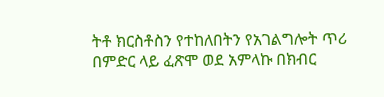ትቶ ክርስቶስን የተከለበትን የአገልግሎት ጥሪ በምድር ላይ ፈጽሞ ወደ አምላኩ በክብር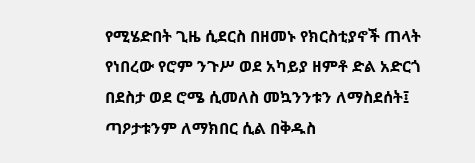የሚሄድበት ጊዜ ሲደርስ በዘመኑ የክርስቲያኖች ጠላት የነበረው የሮም ንጉሥ ወደ አካይያ ዘምቶ ድል አድርጎ በደስታ ወደ ሮሜ ሲመለስ መኳንንቱን ለማስደሰት፤ ጣዖታቱንም ለማክበር ሲል በቅዱስ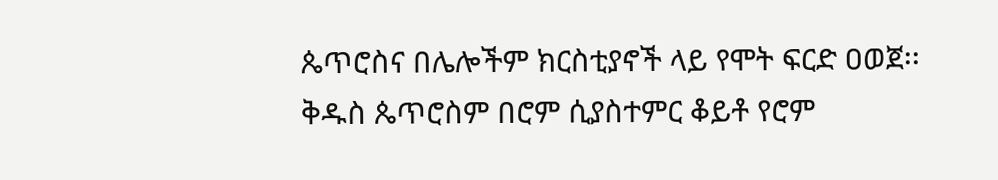ጴጥሮስና በሌሎችም ክርስቲያኖች ላይ የሞት ፍርድ ዐወጀ፡፡ ቅዱስ ጴጥሮስም በሮም ሲያስተምር ቆይቶ የሮም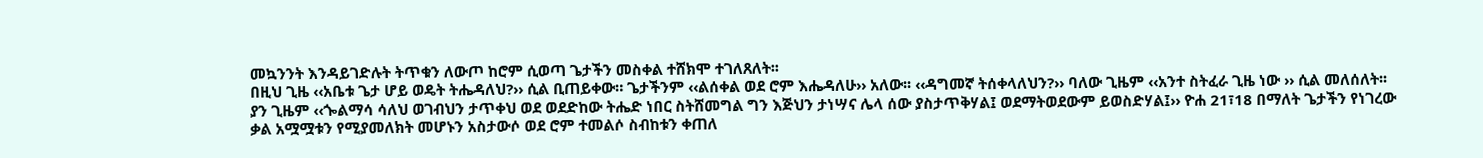መኳንንት እንዳይገድሉት ትጥቁን ለውጦ ከሮም ሲወጣ ጌታችን መስቀል ተሸክሞ ተገለጸለት፡፡
በዚህ ጊዜ ‹‹አቤቱ ጌታ ሆይ ወዴት ትሔዳለህ?›› ሲል ቢጠይቀው። ጌታችንም ‹‹ልሰቀል ወደ ሮም እሔዳለሁ›› አለው፡፡ ‹‹ዳግመኛ ትሰቀላለህን?›› ባለው ጊዜም ‹‹አንተ ስትፈራ ጊዜ ነው ›› ሲል መለሰለት፡፡ ያን ጊዜም ‹‹ጐልማሳ ሳለህ ወገብህን ታጥቀህ ወደ ወደድከው ትሔድ ነበር ስትሸመግል ግን እጅህን ታነሣና ሌላ ሰው ያስታጥቅሃል፤ ወደማትወደውም ይወስድሃል፤›› ዮሐ 21፣18 በማለት ጌታችን የነገረው ቃል አሟሟቱን የሚያመለክት መሆኑን አስታውሶ ወደ ሮም ተመልሶ ስብከቱን ቀጠለ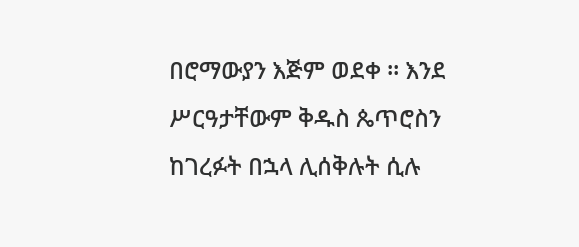በሮማውያን እጅም ወደቀ ። እንደ ሥርዓታቸውም ቅዱስ ጴጥሮስን ከገረፉት በኋላ ሊሰቅሉት ሲሉ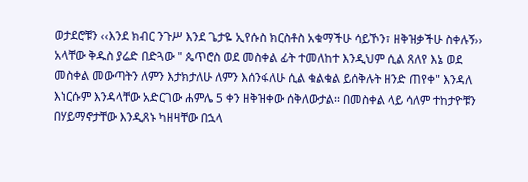ወታደሮቹን ‹‹እንደ ክብር ንጉሥ እንደ ጌታዬ ኢየሱስ ክርስቶስ አቁማችሁ ሳይኾን፣ ዘቅዝቃችሁ ስቀሉኝ›› አላቸው ቅዱስ ያሬድ በድጓው " ጴጥሮስ ወደ መስቀል ፊት ተመለከተ እንዲህም ሲል ጸለየ እኔ ወደ መስቀል መውጣትን ለምን እታክታለሁ ለምን እሰንፋለሁ ሲል ቁልቁል ይሰቅሉት ዘንድ ጠየቀ" እንዳለ
እነርሱም እንዳላቸው አድርገው ሐምሌ 5 ቀን ዘቅዝቀው ሰቅለውታል፡፡ በመስቀል ላይ ሳለም ተከታዮቹን በሃይማኖታቸው እንዲጸኑ ካዘዛቸው በኋላ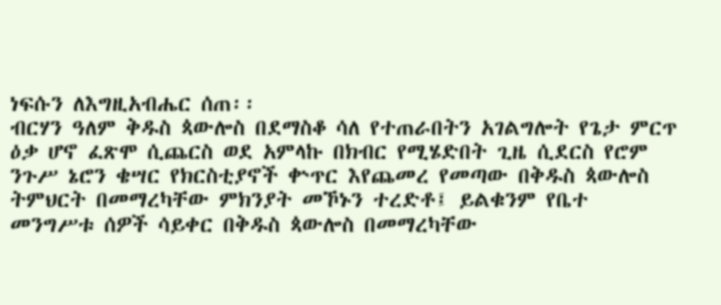ነፍሱን ለእግዚአብሔር ሰጠ፡፡
ብርሃን ዓለም ቅዱስ ጳውሎስ በደማስቆ ሳለ የተጠራበትን አገልግሎት የጌታ ምርጥ ዕቃ ሆኖ ፈጽሞ ሲጨርስ ወደ አምላኩ በክብር የሚሄድበት ጊዜ ሲደርስ የሮም ንጉሥ ኔሮን ቄሣር የክርስቲያኖች ቍጥር እየጨመረ የመጣው በቅዱስ ጳውሎስ ትምህርት በመማረካቸው ምክንያት መኾኑን ተረድቶ፤ ይልቁንም የቤተ መንግሥቱ ሰዎች ሳይቀር በቅዱስ ጳውሎስ በመማረካቸው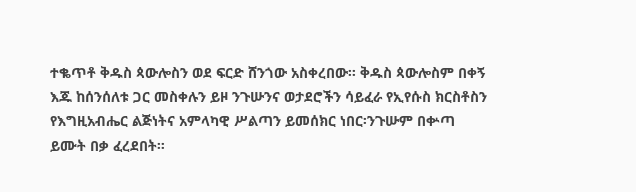ተቈጥቶ ቅዱስ ጳውሎስን ወደ ፍርድ ሸንጎው አስቀረበው፡፡ ቅዱስ ጳውሎስም በቀኝ እጁ ከሰንሰለቱ ጋር መስቀሉን ይዞ ንጉሡንና ወታደሮችን ሳይፈራ የኢየሱስ ክርስቶስን የእግዚአብሔር ልጅነትና አምላካዊ ሥልጣን ይመሰክር ነበር፡ንጉሡም በቍጣ ይሙት በቃ ፈረደበት።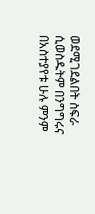ወደሚገደልበት ስፍራ ሲወስዱትም በንግግሩና በአስተያየቱ ሁሉ ምንም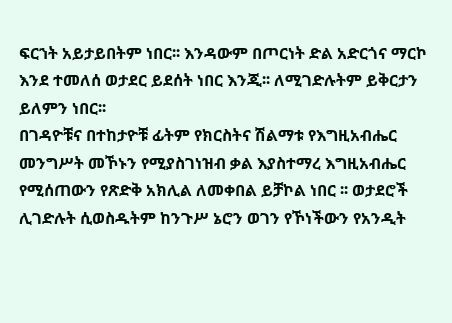ፍርኀት አይታይበትም ነበር፡፡ እንዳውም በጦርነት ድል አድርጎና ማርኮ እንደ ተመለሰ ወታደር ይደሰት ነበር እንጂ፡፡ ለሚገድሉትም ይቅርታን ይለምን ነበር፡፡
በገዳዮቹና በተከታዮቹ ፊትም የክርስትና ሽልማቱ የእግዚአብሔር መንግሥት መኾኑን የሚያስገነዝብ ቃል እያስተማረ እግዚአብሔር የሚሰጠውን የጽድቅ አክሊል ለመቀበል ይቻኮል ነበር ፡፡ ወታደሮች ሊገድሉት ሲወስዱትም ከንጉሥ ኔሮን ወገን የኾነችውን የአንዲት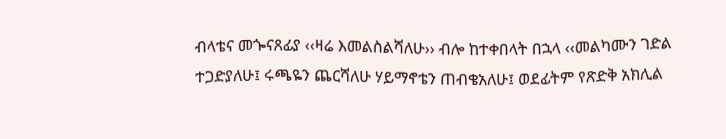ብላቴና መጐናጸፊያ ‹‹ዛሬ እመልስልሻለሁ›› ብሎ ከተቀበላት በኋላ ‹‹መልካሙን ገድል ተጋድያለሁ፤ ሩጫዬን ጨርሻለሁ ሃይማኖቴን ጠብቄአለሁ፤ ወደፊትም የጽድቅ አክሊል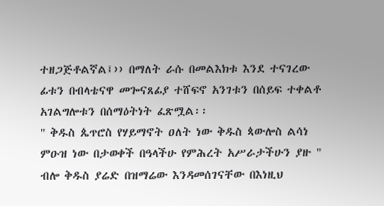ተዘጋጅቶልኛል፤›› በማለት ራሱ በመልእክቱ እንደ ተናገረው ፊቱን በብላቴናዋ መጐናጸፊያ ተሸፍኖ አንገቱን በሰይፍ ተቀልቶ አገልግሎቱን በሰማዕትነት ፈጽሟል፡፡
" ቅዱስ ጴጥሮስ የሃይማኖት ዐለት ነው ቅዱስ ጳውሎስ ልሳነ ምዑዝ ነው በታወቀች በዓላችሁ የምሕረት አሥራታችሁን ያዙ " ብሎ ቅዱስ ያሬድ በዝማሬው እንዳመሰገናቸው በእነዚህ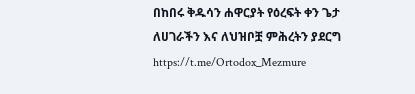በከበሩ ቅዱሳን ሐዋርያት የዕረፍት ቀን ጌታ ለሀገራችን እና ለህዝቦቿ ምሕረትን ያደርግ
https://t.me/Ortodox_Mezmure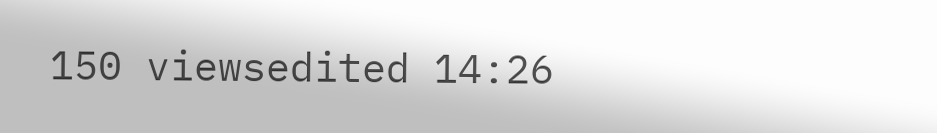150 viewsedited 14:26